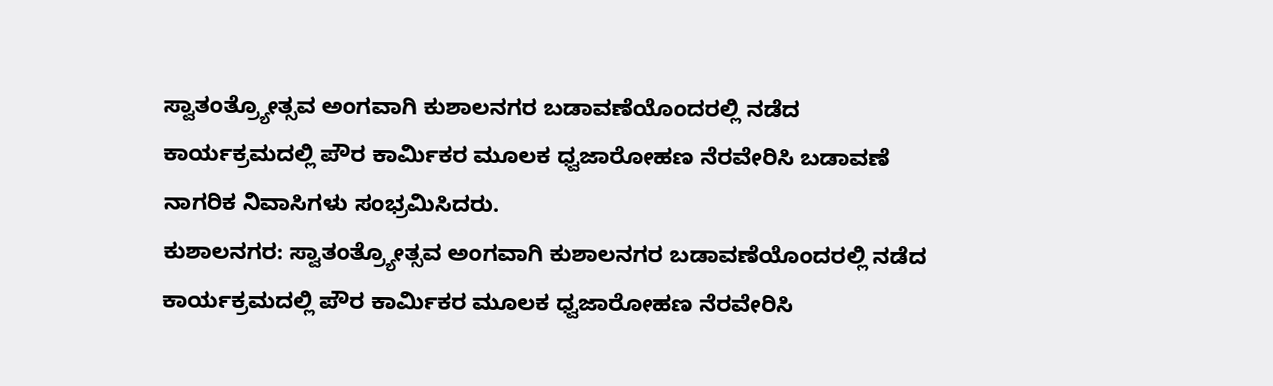ಸ್ವಾತಂತ್ರ್ಯೋತ್ಸವ ಅಂಗವಾಗಿ ಕುಶಾಲನಗರ ಬಡಾವಣೆಯೊಂದರಲ್ಲಿ ನಡೆದ ಕಾರ್ಯಕ್ರಮದಲ್ಲಿ ಪೌರ ಕಾರ್ಮಿಕರ ಮೂಲಕ ಧ್ವಜಾರೋಹಣ ನೆರವೇರಿಸಿ ಬಡಾವಣೆ ನಾಗರಿಕ ನಿವಾಸಿಗಳು ಸಂಭ್ರಮಿಸಿದರು.
ಕುಶಾಲನಗರ: ಸ್ವಾತಂತ್ರ್ಯೋತ್ಸವ ಅಂಗವಾಗಿ ಕುಶಾಲನಗರ ಬಡಾವಣೆಯೊಂದರಲ್ಲಿ ನಡೆದ ಕಾರ್ಯಕ್ರಮದಲ್ಲಿ ಪೌರ ಕಾರ್ಮಿಕರ ಮೂಲಕ ಧ್ವಜಾರೋಹಣ ನೆರವೇರಿಸಿ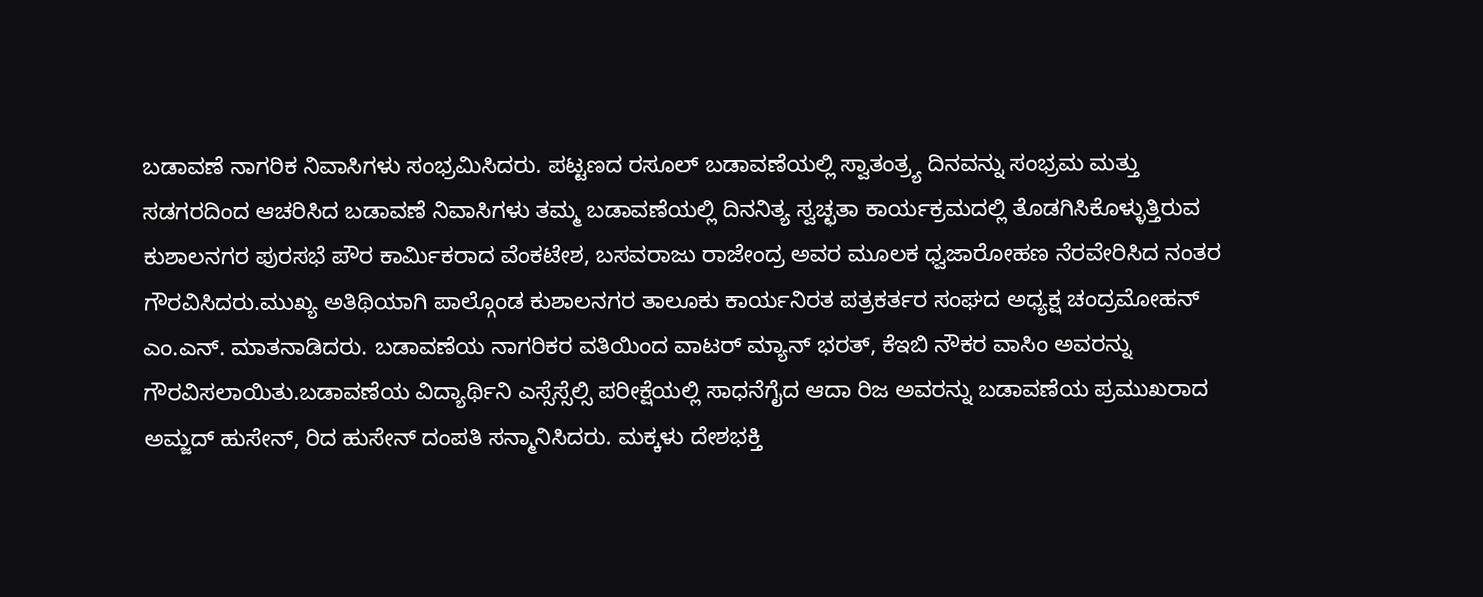ಬಡಾವಣೆ ನಾಗರಿಕ ನಿವಾಸಿಗಳು ಸಂಭ್ರಮಿಸಿದರು. ಪಟ್ಟಣದ ರಸೂಲ್ ಬಡಾವಣೆಯಲ್ಲಿ ಸ್ವಾತಂತ್ರ್ಯ ದಿನವನ್ನು ಸಂಭ್ರಮ ಮತ್ತು ಸಡಗರದಿಂದ ಆಚರಿಸಿದ ಬಡಾವಣೆ ನಿವಾಸಿಗಳು ತಮ್ಮ ಬಡಾವಣೆಯಲ್ಲಿ ದಿನನಿತ್ಯ ಸ್ವಚ್ಛತಾ ಕಾರ್ಯಕ್ರಮದಲ್ಲಿ ತೊಡಗಿಸಿಕೊಳ್ಳುತ್ತಿರುವ ಕುಶಾಲನಗರ ಪುರಸಭೆ ಪೌರ ಕಾರ್ಮಿಕರಾದ ವೆಂಕಟೇಶ, ಬಸವರಾಜು ರಾಜೇಂದ್ರ ಅವರ ಮೂಲಕ ಧ್ವಜಾರೋಹಣ ನೆರವೇರಿಸಿದ ನಂತರ ಗೌರವಿಸಿದರು.ಮುಖ್ಯ ಅತಿಥಿಯಾಗಿ ಪಾಲ್ಗೊಂಡ ಕುಶಾಲನಗರ ತಾಲೂಕು ಕಾರ್ಯನಿರತ ಪತ್ರಕರ್ತರ ಸಂಘದ ಅಧ್ಯಕ್ಷ ಚಂದ್ರಮೋಹನ್ ಎಂ.ಎನ್. ಮಾತನಾಡಿದರು. ಬಡಾವಣೆಯ ನಾಗರಿಕರ ವತಿಯಿಂದ ವಾಟರ್ ಮ್ಯಾನ್ ಭರತ್, ಕೆಇಬಿ ನೌಕರ ವಾಸಿಂ ಅವರನ್ನು ಗೌರವಿಸಲಾಯಿತು.ಬಡಾವಣೆಯ ವಿದ್ಯಾರ್ಥಿನಿ ಎಸ್ಸೆಸ್ಸೆಲ್ಸಿ ಪರೀಕ್ಷೆಯಲ್ಲಿ ಸಾಧನೆಗೈದ ಆದಾ ರಿಜ ಅವರನ್ನು ಬಡಾವಣೆಯ ಪ್ರಮುಖರಾದ ಅಮ್ಜದ್ ಹುಸೇನ್, ರಿದ ಹುಸೇನ್ ದಂಪತಿ ಸನ್ಮಾನಿಸಿದರು. ಮಕ್ಕಳು ದೇಶಭಕ್ತಿ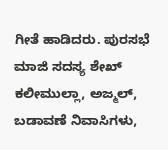ಗೀತೆ ಹಾಡಿದರು. ಪುರಸಭೆ ಮಾಜಿ ಸದಸ್ಯ ಶೇಖ್ ಕಲೀಮುಲ್ಲಾ, ಅಜ್ಮಲ್, ಬಡಾವಣೆ ನಿವಾಸಿಗಳು,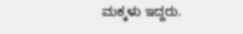ಮಕ್ಕಳು ಇದ್ದರು.